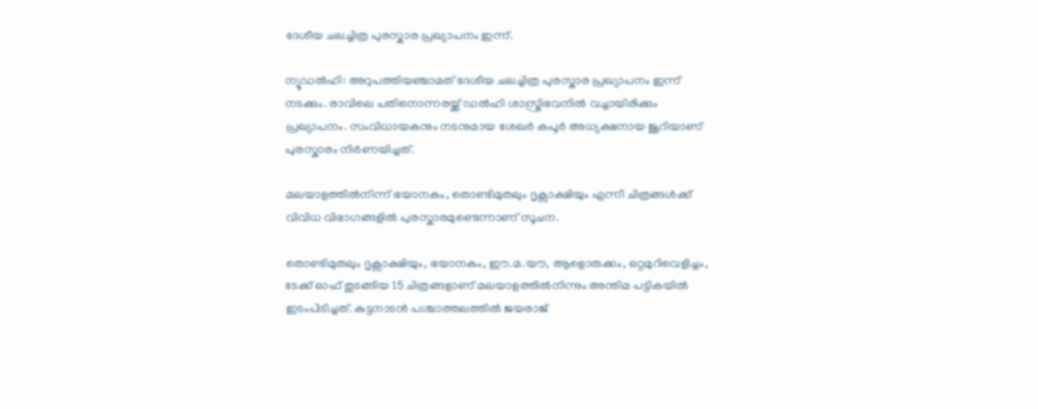ദേശീയ ചലച്ചിത്ര പുരസ്കാര പ്രഖ്യാപനം ഇന്ന്.

ന്യൂഡല്‍ഹി: അറുപത്തിയഞ്ചാമത് ദേശീയ ചലച്ചിത്ര പുരസ്കാര പ്രഖ്യാപനം ഇന്ന് നടക്കും. രാവിലെ പതിനൊന്നരയ്ക്ക് ഡല്‍ഹി ശാസ്ത്രിഭവനില്‍ വച്ചായിരിക്കും പ്രഖ്യാപനം. സംവിധായകനും നടനുമായ ശേഖര്‍ കപൂര്‍ അധ്യക്ഷനായ ജൂറിയാണ് പുരസ്കാരം നിര്‍ണയിച്ചത്.

മലയാളത്തില്‍നിന്ന് ഭയാനകം, തൊണ്ടിമുതലും ദൃക്സാക്ഷിയും എന്നീ ചിത്രങ്ങള്‍ക്ക് വിവിധ വിഭാഗങ്ങളില്‍ പുരസ്കാരമുണ്ടെന്നാണ് സൂചന.

തൊണ്ടിമുതലും ദൃക്സാക്ഷിയും, ഭയാനകം, ഈ.മ.യൗ, ആളൊരുക്കം, ഒറ്റമുറിവെളിച്ചം, ടേക്ക് ഓഫ് തുടങ്ങിയ 15 ചിത്രങ്ങളാണ് മലയാളത്തില്‍നിന്നും അന്തിമ പട്ടികയില്‍ ഇടംപിടിച്ചത്. കുട്ടനാടന്‍ പശ്ചാത്തലത്തില്‍ ജയരാജ്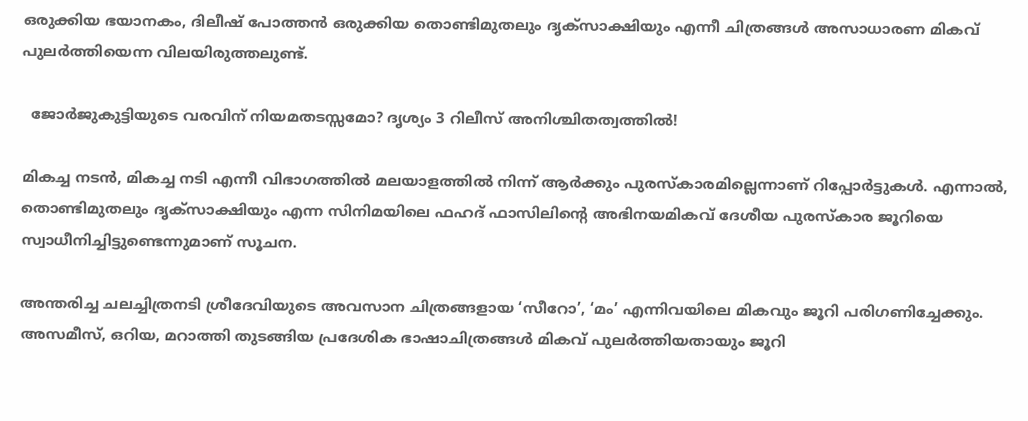ഒരുക്കിയ ഭയാനകം, ദിലീഷ് പോത്തന്‍ ഒരുക്കിയ തൊണ്ടിമുതലും ദൃക്സാക്ഷിയും എന്നീ ചിത്രങ്ങള്‍ അസാധാരണ മികവ് പുലര്‍ത്തിയെന്ന വിലയിരുത്തലുണ്ട്.

  ജോർജുകുട്ടിയുടെ വരവിന് നിയമതടസ്സമോ? ദൃശ്യം 3 റിലീസ് അനിശ്ചിതത്വത്തിൽ!

മികച്ച നടന്‍, മികച്ച നടി എന്നീ വിഭാഗത്തില്‍ മലയാളത്തില്‍ നിന്ന് ആര്‍ക്കും പുരസ്കാരമില്ലെന്നാണ് റിപ്പോര്‍ട്ടുകള്‍. എന്നാല്‍, തൊണ്ടിമുതലും ദൃക്സാക്ഷിയും എന്ന സിനിമയിലെ ഫഹദ് ഫാസിലിന്‍റെ അഭിനയമികവ് ദേശീയ പുരസ്കാര ജൂറിയെ സ്വാധീനിച്ചിട്ടുണ്ടെന്നുമാണ് സൂചന.

അന്തരിച്ച ചലച്ചിത്രനടി ശ്രീദേവിയുടെ അവസാന ചിത്രങ്ങളായ ‘സീറോ’, ‘മം’ എന്നിവയിലെ മികവും ജൂറി പരിഗണിച്ചേക്കും. അസമീസ്, ഒറിയ, മറാത്തി തുടങ്ങിയ പ്രദേശിക ഭാഷാചിത്രങ്ങള്‍ മികവ് പുലര്‍ത്തിയതായും ജൂറി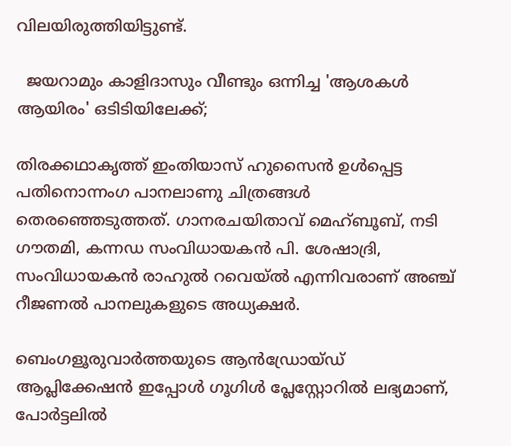വിലയിരുത്തിയിട്ടുണ്ട്.

  ജയറാമും കാളിദാസും വീണ്ടും ഒന്നിച്ച 'ആശകൾ ആയിരം' ഒടിടിയിലേക്ക്;

തിരക്കഥാകൃത്ത് ഇംതിയാസ് ഹുസൈന്‍ ഉള്‍പ്പെട്ട പതിനൊന്നംഗ പാനലാണു ചിത്രങ്ങള്‍ തെരഞ്ഞെടുത്തത്. ഗാനരചയിതാവ് മെഹ്ബൂബ്, നടി ഗൗതമി, കന്നഡ സംവിധായകന്‍ പി. ശേഷാദ്രി, സംവിധായകന്‍ രാഹുല്‍ റവെയ്ല്‍ എന്നിവരാണ് അഞ്ച് റീജണല്‍ പാനലുകളുടെ അധ്യക്ഷര്‍.

ബെംഗളൂരുവാർത്തയുടെ ആൻഡ്രോയ്ഡ് ആപ്ലിക്കേഷൻ ഇപ്പോൾ ഗൂഗിൾ പ്ലേസ്റ്റോറിൽ ലഭ്യമാണ്, പോർട്ടലിൽ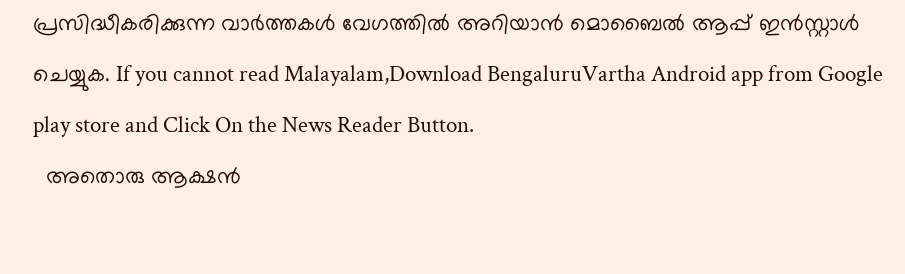പ്രസിദ്ധീകരിക്കുന്ന വാർത്തകൾ വേഗത്തിൽ അറിയാൻ മൊബൈൽ ആപ്പ് ഇൻസ്റ്റാൾ ചെയ്യുക. If you cannot read Malayalam,Download BengaluruVartha Android app from Google play store and Click On the News Reader Button.
  അതൊരു ആക്ഷൻ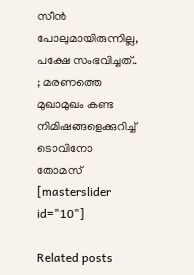സീൻ പോലുമായിരുന്നില്ല, പക്ഷേ സംഭവിച്ചത്.. ; മരണത്തെ മുഖാമുഖം കണ്ട നിമിഷങ്ങളെക്കുറിച്ച് ടൊവിനോ തോമസ്
[masterslider id="10"]

Related posts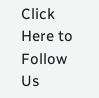Click Here to Follow Us